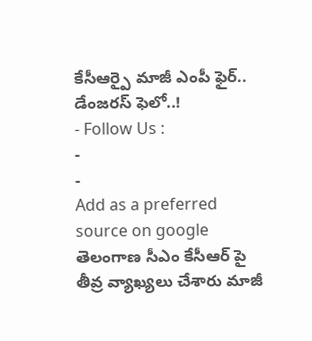కేసీఆర్పై మాజీ ఎంపీ ఫైర్.. డేంజరస్ ఫెలో..!
- Follow Us :
-
-
Add as a preferred
source on google
తెలంగాణ సీఎం కేసీఆర్ పై తీవ్ర వ్యాఖ్యలు చేశారు మాజీ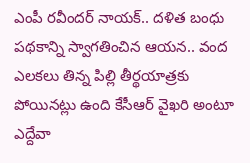ఎంపీ రవీందర్ నాయక్.. దళిత బంధు పథకాన్ని స్వాగతించిన ఆయన.. వంద ఎలకలు తిన్న పిల్లి తీర్థయాత్రకు పోయినట్లు ఉంది కేసీఆర్ వైఖరి అంటూ ఎద్దేవా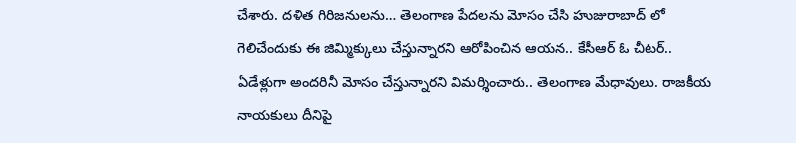చేశారు. దళిత గిరిజనులను… తెలంగాణ పేదలను మోసం చేసి హుజురాబాద్ లో గెలిచేందుకు ఈ జిమ్మిక్కులు చేస్తున్నారని ఆరోపించిన ఆయన.. కేసీఆర్ ఓ చీటర్.. ఏడేళ్లుగా అందరినీ మోసం చేస్తున్నారని విమర్శించారు.. తెలంగాణ మేధావులు. రాజకీయ నాయకులు దీనిపై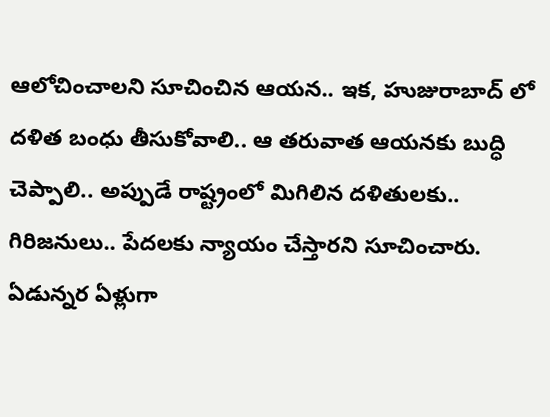ఆలోచించాలని సూచించిన ఆయన.. ఇక, హుజురాబాద్ లో దళిత బంధు తీసుకోవాలి.. ఆ తరువాత ఆయనకు బుద్ధి చెప్పాలి.. అప్పుడే రాష్ట్రంలో మిగిలిన దళితులకు.. గిరిజనులు.. పేదలకు న్యాయం చేస్తారని సూచించారు.
ఏడున్నర ఏళ్లుగా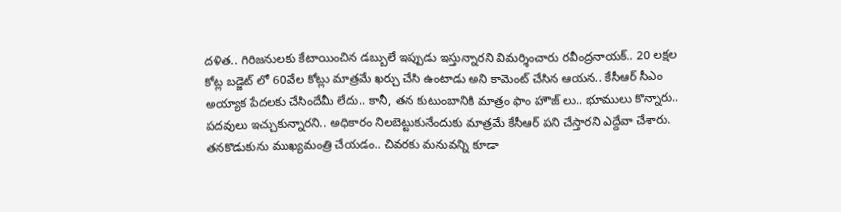దళిత.. గిరిజనులకు కేటాయించిన డబ్బులే ఇప్పుడు ఇస్తున్నారని విమర్శించారు రవీంద్రనాయక్.. 20 లక్షల కోట్ల బడ్జెట్ లో 60వేల కోట్లు మాత్రమే ఖర్చు చేసి ఉంటాడు అని కామెంట్ చేసిన ఆయన.. కేసీఆర్ సీఎం అయ్యాక పేదలకు చేసిందేమీ లేదు.. కానీ, తన కుటుంబానికి మాత్రం ఫాం హౌజ్ లు.. భూములు కొన్నారు.. పదవులు ఇచ్చుకున్నారని.. అధికారం నిలబెట్టుకునేందుకు మాత్రమే కేసీఆర్ పని చేస్తారని ఎద్దేవా చేశారు. తనకొడుకును ముఖ్యమంత్రి చేయడం.. చివరకు మనువన్ని కూడా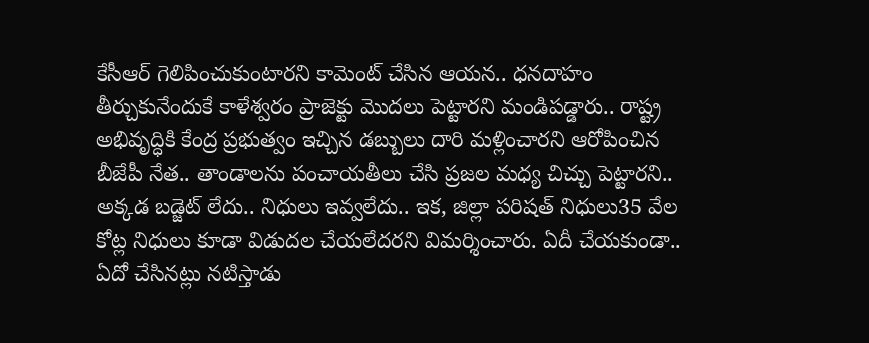కేసీఆర్ గెలిపించుకుంటారని కామెంట్ చేసిన ఆయన.. ధనదాహం తీర్చుకునేందుకే కాళేశ్వరం ప్రాజెక్టు మొదలు పెట్టారని మండిపడ్డారు.. రాష్ట్ర అభివృద్ధికి కేంద్ర ప్రభుత్వం ఇచ్చిన డబ్బులు దారి మళ్లించారని ఆరోపించిన బీజేపీ నేత.. తాండాలను పంచాయతీలు చేసి ప్రజల మధ్య చిచ్చు పెట్టారని.. అక్కడ బడ్జెట్ లేదు.. నిధులు ఇవ్వలేదు.. ఇక, జిల్లా పరిషత్ నిధులు35 వేల కోట్ల నిధులు కూడా విడుదల చేయలేదరని విమర్శించారు. ఏదీ చేయకుండా.. ఏదో చేసినట్లు నటిస్తాడు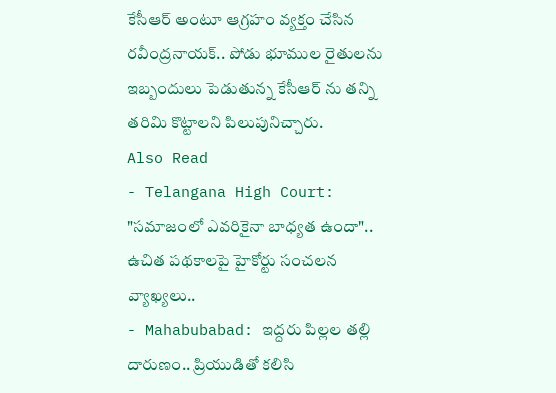కేసీఆర్ అంటూ ఆగ్రహం వ్యక్తం చేసిన రవీంద్రనాయక్.. పోడు భూముల రైతులను ఇబ్బందులు పెడుతున్న కేసీఆర్ ను తన్ని తరిమి కొట్టాలని పిలుపునిచ్చారు.
Also Read
- Telangana High Court: "సమాజంలో ఎవరికైనా బాధ్యత ఉందా".. ఉచిత పథకాలపై హైకోర్టు సంచలన వ్యాఖ్యలు..
- Mahabubabad: ఇద్దరు పిల్లల తల్లి దారుణం.. ప్రియుడితో కలిసి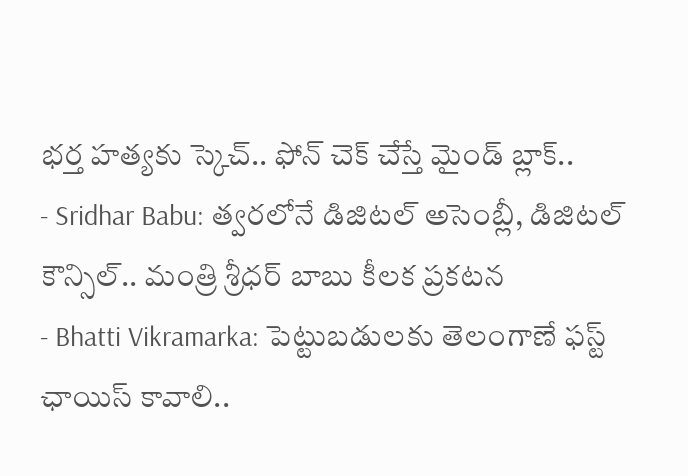భర్త హత్యకు స్కెచ్.. ఫోన్ చెక్ చేస్తే మైండ్ బ్లాక్..
- Sridhar Babu: త్వరలోనే డిజిటల్ అసెంబ్లీ, డిజిటల్ కౌన్సిల్.. మంత్రి శ్రీధర్ బాబు కీలక ప్రకటన
- Bhatti Vikramarka: పెట్టుబడులకు తెలంగాణే ఫస్ట్ ఛాయిస్ కావాలి..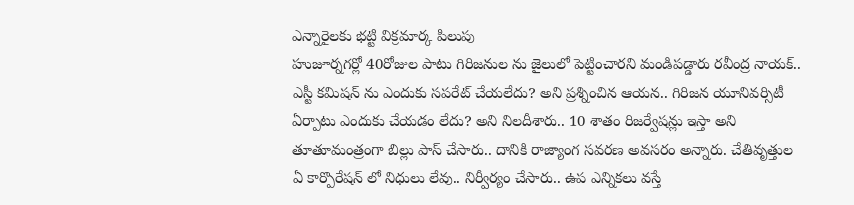ఎన్నారైలకు భట్టి విక్రమార్క పిలుపు
హుజూర్నగర్లో 40రోజుల పాటు గిరిజనుల ను జైలులో పెట్టించారని మండిపడ్డారు రవీంద్ర నాయక్.. ఎస్టీ కమిషన్ ను ఎందుకు సపరేట్ చేయలేదు? అని ప్రశ్నించిన ఆయన.. గిరిజన యూనివర్సిటీ ఏర్పాటు ఎందుకు చేయడం లేదు? అని నిలదీశారు.. 10 శాతం రిజర్వేషన్లు ఇస్తా అని తూతూమంత్రంగా బిల్లు పాస్ చేసారు.. దానికి రాజ్యాంగ సవరణ అవసరం అన్నారు. చేతివృత్తుల ఏ కార్పొరేషన్ లో నిధులు లేవు.. నిర్వీర్యం చేసారు.. ఉప ఎన్నికలు వస్తే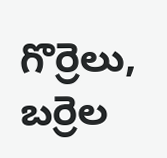గొర్రెలు, బర్రెల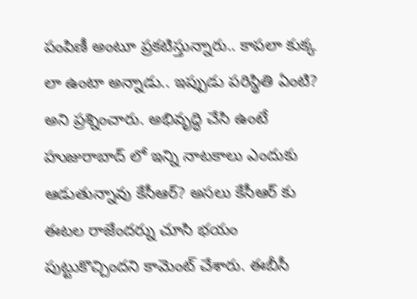పంపిణీ అంటూ ప్రకటిస్తున్నారు.. కాపలా కుక్క లా ఉంటా అన్నాడు.. ఇప్పుడు పరిస్థితి ఏంటి? అని ప్రశ్నించారు. అభివృద్ధి చేసి ఉంటే హుజురాబాద్ లో ఇన్ని నాటకాలు ఎందుకు ఆడుతున్నావు కేసీఆర్? అసలు కేసీఆర్ కు ఈటల రాజేందర్ను చూసి భయం పుట్టుకొచ్చిందని కామెంట్ చేశారు. ఈబీసీ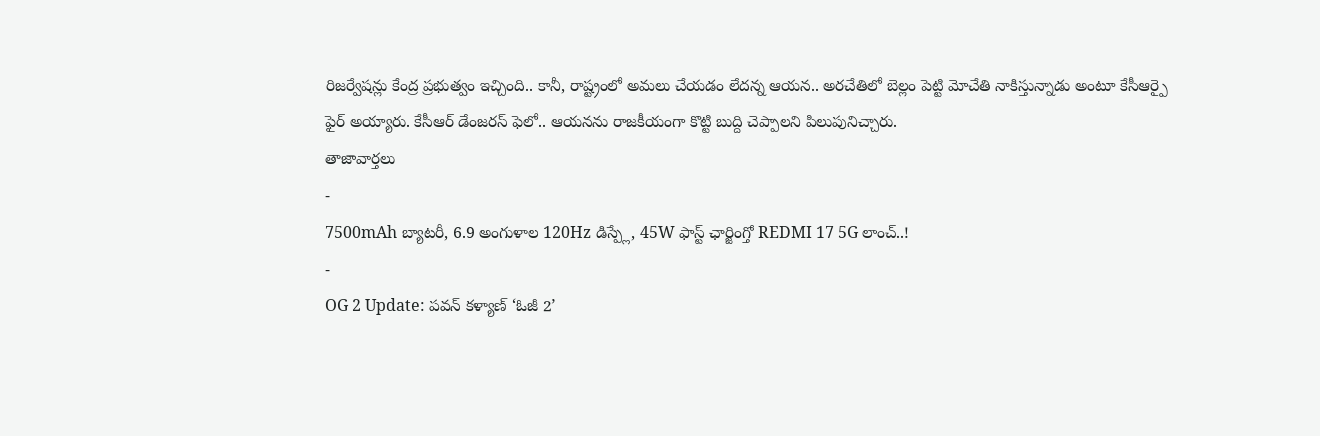రిజర్వేషన్లు కేంద్ర ప్రభుత్వం ఇచ్చింది.. కానీ, రాష్ట్రంలో అమలు చేయడం లేదన్న ఆయన.. అరచేతిలో బెల్లం పెట్టి మోచేతి నాకిస్తున్నాడు అంటూ కేసీఆర్పై ఫైర్ అయ్యారు. కేసీఆర్ డేంజరస్ ఫెలో.. ఆయనను రాజకీయంగా కొట్టి బుద్ది చెప్పాలని పిలుపునిచ్చారు.
తాజావార్తలు
-
7500mAh బ్యాటరీ, 6.9 అంగుళాల 120Hz డిస్ప్లే, 45W ఫాస్ట్ ఛార్జింగ్తో REDMI 17 5G లాంచ్..!
-
OG 2 Update: పవన్ కళ్యాణ్ ‘ఓజీ 2’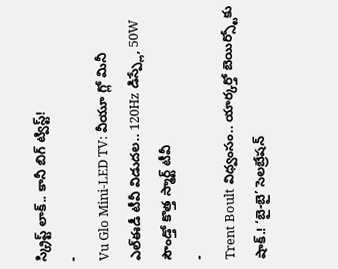స్క్రిప్ట్ లాక్.. కానీ బిగ్ ట్విస్ట్!
-
Vu Glo Mini-LED TV: వీయూ గ్లో మినీ ఎల్ఈడీ టీవీ విడుదల.. 120Hz డిస్ప్లే, 50W సౌండ్తో కొత్త స్మార్ట్ టీవీ
-
Trent Boult విధ్వంసం.. యార్కర్తో బెయిర్స్టోకు షాక్.! ‘బై-బై’ సెలబ్రేషన్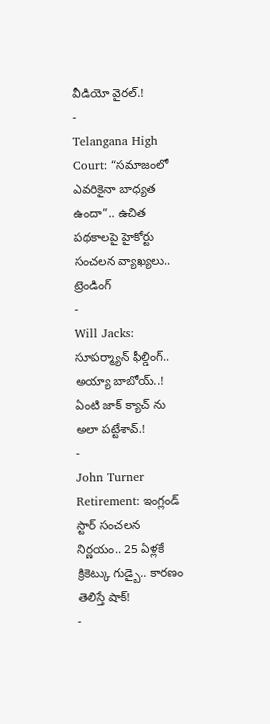వీడియో వైరల్.!
-
Telangana High Court: “సమాజంలో ఎవరికైనా బాధ్యత ఉందా”.. ఉచిత పథకాలపై హైకోర్టు సంచలన వ్యాఖ్యలు..
ట్రెండింగ్
-
Will Jacks: సూపర్మ్యాన్ ఫీల్డింగ్.. అయ్యా బాబోయ్..! ఏంటి జాక్ క్యాచ్ ను అలా పట్టేశావ్.!
-
John Turner Retirement: ఇంగ్లండ్ స్టార్ సంచలన నిర్ణయం.. 25 ఏళ్లకే క్రికెట్కు గుడ్బై.. కారణం తెలిస్తే షాక్!
-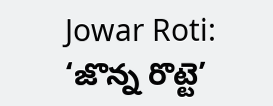Jowar Roti: ‘జొన్న రొట్టె’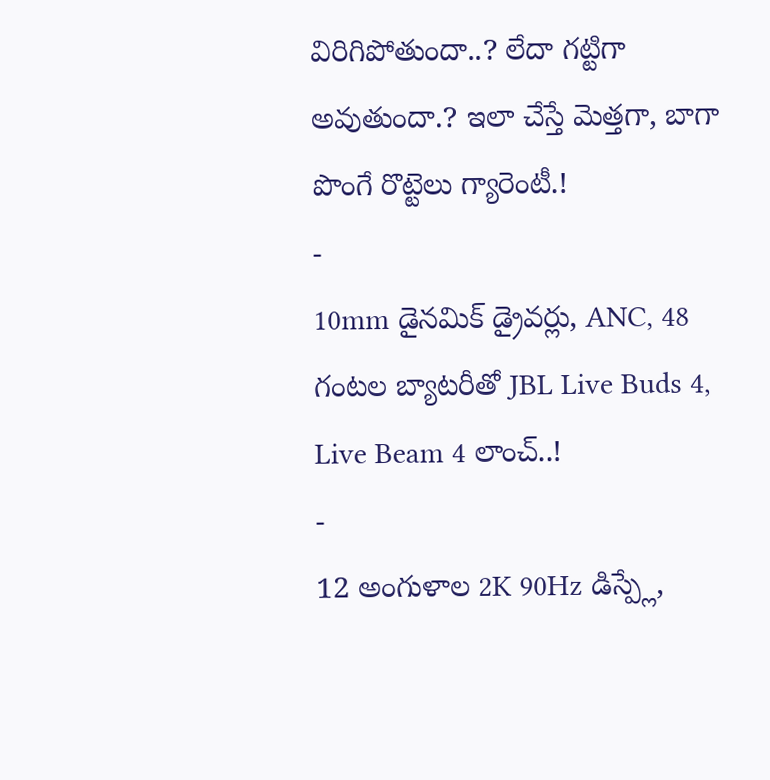విరిగిపోతుందా..? లేదా గట్టిగా అవుతుందా.? ఇలా చేస్తే మెత్తగా, బాగా పొంగే రొట్టెలు గ్యారెంటీ.!
-
10mm డైనమిక్ డ్రైవర్లు, ANC, 48 గంటల బ్యాటరీతో JBL Live Buds 4, Live Beam 4 లాంచ్..!
-
12 అంగుళాల 2K 90Hz డిస్ప్లే,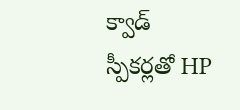క్వాడ్ స్పీకర్లతో HP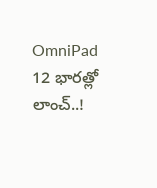OmniPad 12 భారత్లో లాంచ్..!